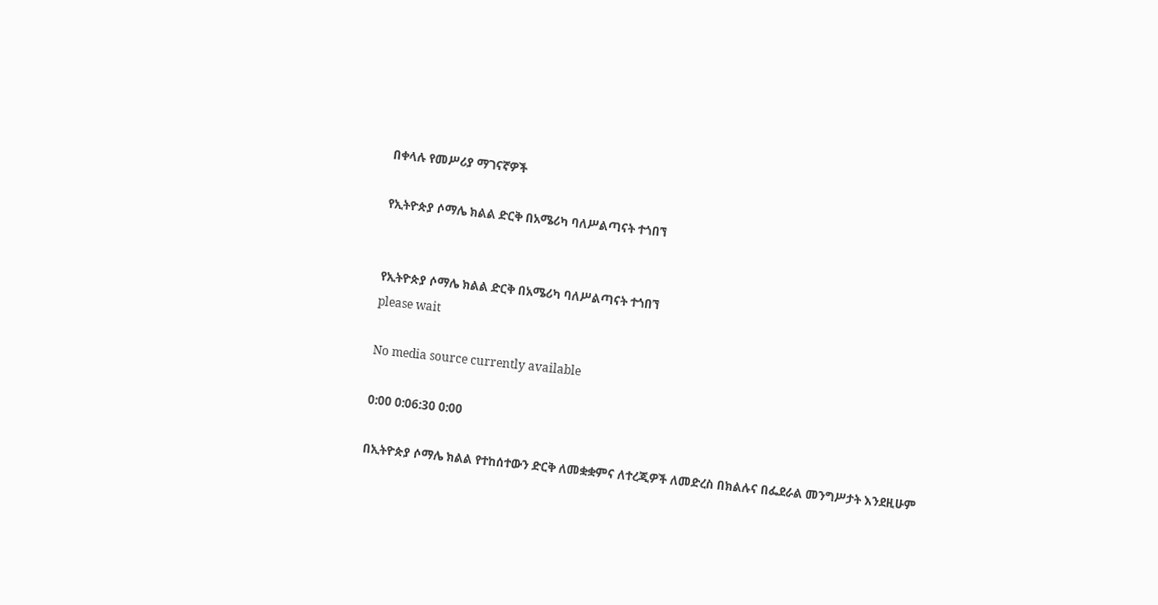በቀላሉ የመሥሪያ ማገናኛዎች

የኢትዮጵያ ሶማሌ ክልል ድርቅ በአሜሪካ ባለሥልጣናት ተጎበኘ


የኢትዮጵያ ሶማሌ ክልል ድርቅ በአሜሪካ ባለሥልጣናት ተጎበኘ
please wait

No media source currently available

0:00 0:06:30 0:00

በኢትዮጵያ ሶማሌ ክልል የተከሰተውን ድርቅ ለመቋቋምና ለተረጂዎች ለመድረስ በክልሉና በፌደራል መንግሥታት እንደዚሁም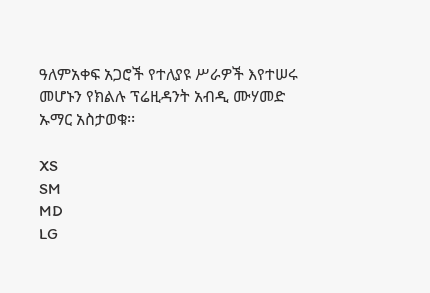ዓለምአቀፍ አጋሮች የተለያዩ ሥራዎች እየተሠሩ መሆኑን የክልሉ ፕሬዚዳንት አብዲ ሙሃመድ ኡማር አስታወቁ፡፡

XS
SM
MD
LG